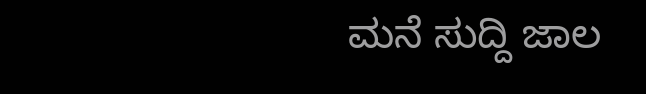ಮನೆ ಸುದ್ದಿ ಜಾಲ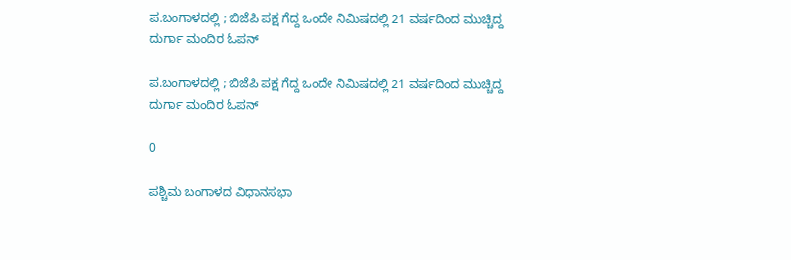ಪ.ಬಂಗಾಳದಲ್ಲಿ ; ಬಿಜೆಪಿ ಪಕ್ಷ ಗೆದ್ದ ಒಂದೇ ನಿಮಿಷದಲ್ಲಿ 21 ವರ್ಷದಿಂದ ಮುಚ್ಚಿದ್ದ ದುರ್ಗಾ ಮಂದಿರ ಓಪನ್

ಪ.ಬಂಗಾಳದಲ್ಲಿ ; ಬಿಜೆಪಿ ಪಕ್ಷ ಗೆದ್ದ ಒಂದೇ ನಿಮಿಷದಲ್ಲಿ 21 ವರ್ಷದಿಂದ ಮುಚ್ಚಿದ್ದ ದುರ್ಗಾ ಮಂದಿರ ಓಪನ್

0

ಪಶ್ಚಿಮ ಬಂಗಾಳದ ವಿಧಾನಸಭಾ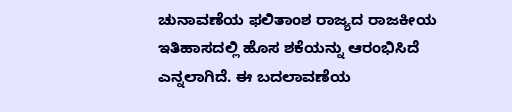ಚುನಾವಣೆಯ ಫಲಿತಾಂಶ ರಾಜ್ಯದ ರಾಜಕೀಯ ಇತಿಹಾಸದಲ್ಲಿ ಹೊಸ ಶಕೆಯನ್ನು ಆರಂಭಿಸಿದೆ ಎನ್ನಲಾಗಿದೆ. ಈ ಬದಲಾವಣೆಯ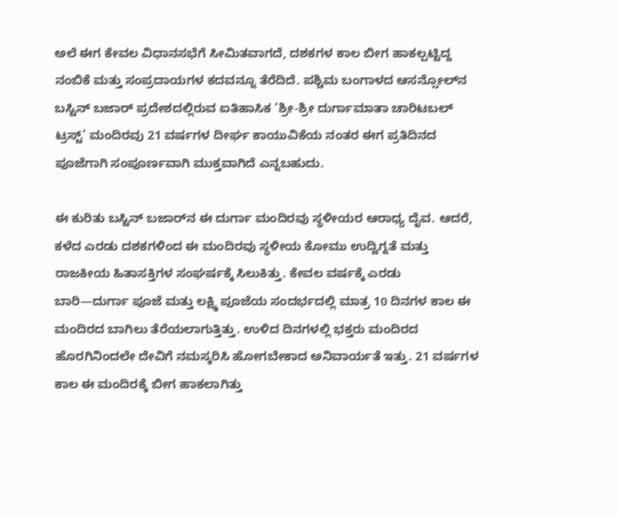ಅಲೆ ಈಗ ಕೇವಲ ವಿಧಾನಸಭೆಗೆ ಸೀಮಿತವಾಗದೆ, ದಶಕಗಳ ಕಾಲ ಬೀಗ ಹಾಕಲ್ಪಟ್ಟಿದ್ದ ನಂಬಿಕೆ ಮತ್ತು ಸಂಪ್ರದಾಯಗಳ ಕದವನ್ನೂ ತೆರೆದಿದೆ. ಪಶ್ಚಿಮ ಬಂಗಾಳದ ಆಸನ್ಸೋಲ್‌ನ ಬಸ್ಟಿನ್ ಬಜಾರ್ ಪ್ರದೇಶದಲ್ಲಿರುವ ಐತಿಹಾಸಿಕ ‘ಶ್ರೀ-ಶ್ರೀ ದುರ್ಗಾಮಾತಾ ಚಾರಿಟಬಲ್ ಟ್ರಸ್ಟ್’ ಮಂದಿರವು 21 ವರ್ಷಗಳ ದೀರ್ಘ ಕಾಯುವಿಕೆಯ ನಂತರ ಈಗ ಪ್ರತಿದಿನದ ಪೂಜೆಗಾಗಿ ಸಂಪೂರ್ಣವಾಗಿ ಮುಕ್ತವಾಗಿದೆ ಎನ್ನಬಹುದು.

ಈ ಕುರಿತು ಬಸ್ಟಿನ್ ಬಜಾರ್‌ನ ಈ ದುರ್ಗಾ ಮಂದಿರವು ಸ್ಥಳೀಯರ ಆರಾಧ್ಯ ದೈವ. ಆದರೆ, ಕಳೆದ ಎರಡು ದಶಕಗಳಿಂದ ಈ ಮಂದಿರವು ಸ್ಥಳೀಯ ಕೋಮು ಉದ್ವಿಗ್ನತೆ ಮತ್ತು ರಾಜಕೀಯ ಹಿತಾಸಕ್ತಿಗಳ ಸಂಘರ್ಷಕ್ಕೆ ಸಿಲುಕಿತ್ತು. ಕೇವಲ ವರ್ಷಕ್ಕೆ ಎರಡು ಬಾರಿ—ದುರ್ಗಾ ಪೂಜೆ ಮತ್ತು ಲಕ್ಷ್ಮಿ ಪೂಜೆಯ ಸಂದರ್ಭದಲ್ಲಿ ಮಾತ್ರ 10 ದಿನಗಳ ಕಾಲ ಈ ಮಂದಿರದ ಬಾಗಿಲು ತೆರೆಯಲಾಗುತ್ತಿತ್ತು. ಉಳಿದ ದಿನಗಳಲ್ಲಿ ಭಕ್ತರು ಮಂದಿರದ ಹೊರಗಿನಿಂದಲೇ ದೇವಿಗೆ ನಮಸ್ಕರಿಸಿ ಹೋಗಬೇಕಾದ ಅನಿವಾರ್ಯತೆ ಇತ್ತು. 21 ವರ್ಷಗಳ ಕಾಲ ಈ ಮಂದಿರಕ್ಕೆ ಬೀಗ ಹಾಕಲಾಗಿತ್ತು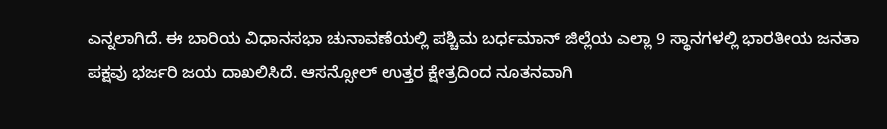ಎನ್ನಲಾಗಿದೆ. ಈ ಬಾರಿಯ ವಿಧಾನಸಭಾ ಚುನಾವಣೆಯಲ್ಲಿ ಪಶ್ಚಿಮ ಬರ್ಧಮಾನ್ ಜಿಲ್ಲೆಯ ಎಲ್ಲಾ 9 ಸ್ಥಾನಗಳಲ್ಲಿ ಭಾರತೀಯ ಜನತಾ ಪಕ್ಷವು ಭರ್ಜರಿ ಜಯ ದಾಖಲಿಸಿದೆ. ಆಸನ್ಸೋಲ್ ಉತ್ತರ ಕ್ಷೇತ್ರದಿಂದ ನೂತನವಾಗಿ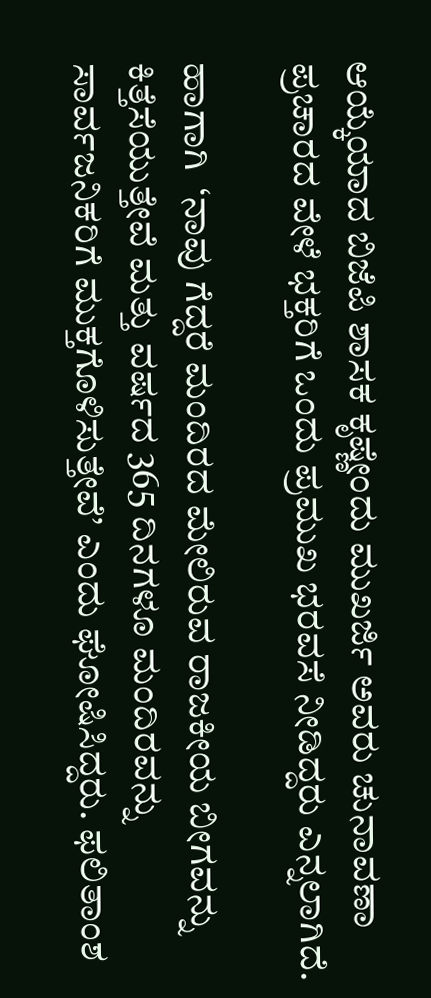ಆಯ್ಕೆಯಾದ ಬಿಜೆಪಿ ಶಾಸಕ ಕೃಷ್ಣೇಂದು ಮುಖರ್ಜಿ ಅವರು ಚುನಾವಣಾ ಪ್ರಚಾರದ ವೇಳೆ ಭಕ್ತರಿಗೆ ಒಂದು ಪ್ರಮುಖ ಭರವಸೆ ನೀಡಿದ್ದರು ಎನ್ನಲಾಗಿದೆ.

ಹಾಗಾಗಿ  ‘ನಾವು ಗೆದ್ದರೆ ಮಂದಿರದ ಮೇಲಿರುವ ರಾಜಕೀಯ ಬೀಗವನ್ನು ಕಿತ್ತೆಸೆಯುತ್ತೇವೆ ಮತ್ತು ವರ್ಷದ 365 ದಿನಗಳೂ ಮಂದಿರವನ್ನು ಸಾರ್ವಜನಿಕರಿಗೆ ಮುಕ್ತಗೊಳಿಸುತ್ತೇವೆ’ ಎಂದು ಘೋಷಿಸಿದ್ದರು. ಫಲಿತಾಂಶ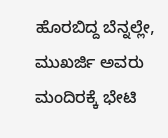ಹೊರಬಿದ್ದ ಬೆನ್ನಲ್ಲೇ, ಮುಖರ್ಜಿ ಅವರು ಮಂದಿರಕ್ಕೆ ಭೇಟಿ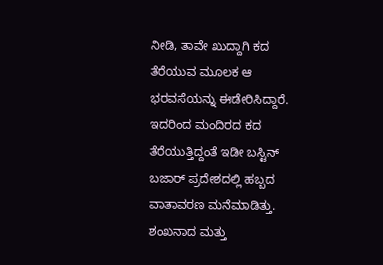ನೀಡಿ, ತಾವೇ ಖುದ್ದಾಗಿ ಕದ ತೆರೆಯುವ ಮೂಲಕ ಆ ಭರವಸೆಯನ್ನು ಈಡೇರಿಸಿದ್ದಾರೆ.  ಇದರಿಂದ ಮಂದಿರದ ಕದ ತೆರೆಯುತ್ತಿದ್ದಂತೆ ಇಡೀ ಬಸ್ಟಿನ್ ಬಜಾರ್ ಪ್ರದೇಶದಲ್ಲಿ ಹಬ್ಬದ ವಾತಾವರಣ ಮನೆಮಾಡಿತ್ತು. ಶಂಖನಾದ ಮತ್ತು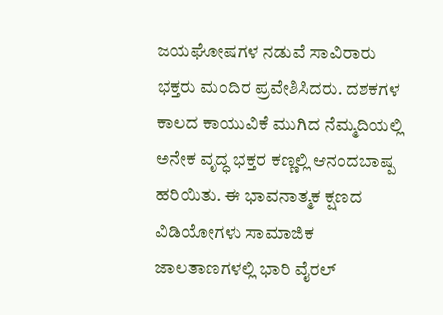ಜಯಘೋಷಗಳ ನಡುವೆ ಸಾವಿರಾರು ಭಕ್ತರು ಮಂದಿರ ಪ್ರವೇಶಿಸಿದರು. ದಶಕಗಳ ಕಾಲದ ಕಾಯುವಿಕೆ ಮುಗಿದ ನೆಮ್ಮದಿಯಲ್ಲಿ ಅನೇಕ ವೃದ್ಧ ಭಕ್ತರ ಕಣ್ಣಲ್ಲಿ ಆನಂದಬಾಷ್ಪ ಹರಿಯಿತು. ಈ ಭಾವನಾತ್ಮಕ ಕ್ಷಣದ ವಿಡಿಯೋಗಳು ಸಾಮಾಜಿಕ ಜಾಲತಾಣಗಳಲ್ಲಿ ಭಾರಿ ವೈರಲ್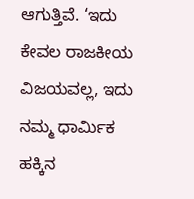ಆಗುತ್ತಿವೆ. ‘ಇದು ಕೇವಲ ರಾಜಕೀಯ ವಿಜಯವಲ್ಲ, ಇದು ನಮ್ಮ ಧಾರ್ಮಿಕ ಹಕ್ಕಿನ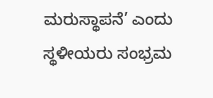ಮರುಸ್ಥಾಪನೆ’ ಎಂದು ಸ್ಥಳೀಯರು ಸಂಭ್ರಮ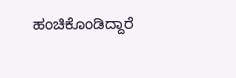ಹಂಚಿಕೊಂಡಿದ್ದಾರೆ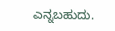ಎನ್ನಬಹುದು.